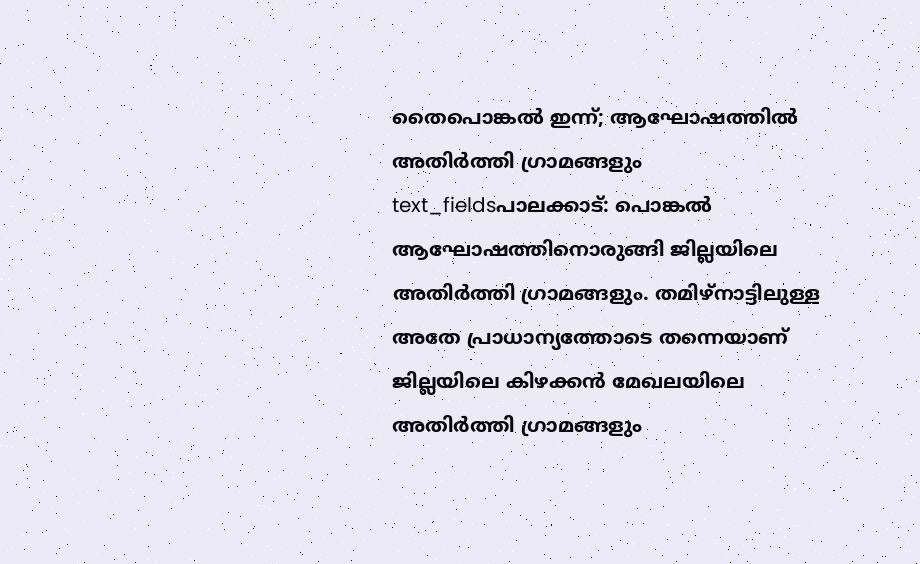തൈപൊങ്കൽ ഇന്ന്; ആഘോഷത്തിൽ അതിർത്തി ഗ്രാമങ്ങളും
text_fieldsപാലക്കാട്: പൊങ്കൽ ആഘോഷത്തിനൊരുങ്ങി ജില്ലയിലെ അതിർത്തി ഗ്രാമങ്ങളും. തമിഴ്നാട്ടിലുള്ള അതേ പ്രാധാന്യത്തോടെ തന്നെയാണ് ജില്ലയിലെ കിഴക്കൻ മേഖലയിലെ അതിർത്തി ഗ്രാമങ്ങളും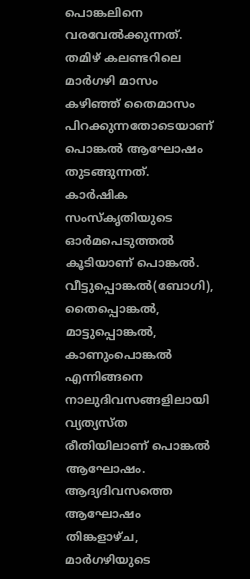പൊങ്കലിനെ വരവേൽക്കുന്നത്. തമിഴ് കലണ്ടറിലെ മാർഗഴി മാസം കഴിഞ്ഞ് തൈമാസം പിറക്കുന്നതോടെയാണ് പൊങ്കൽ ആഘോഷം തുടങ്ങുന്നത്.
കാർഷിക സംസ്കൃതിയുടെ ഓർമപെടുത്തൽ കൂടിയാണ് പൊങ്കൽ. വീട്ടുപ്പൊങ്കൽ(ബോഗി), തൈപ്പൊങ്കൽ, മാട്ടുപ്പൊങ്കൽ, കാണുംപൊങ്കൽ എന്നിങ്ങനെ നാലുദിവസങ്ങളിലായി വ്യത്യസ്ത രീതിയിലാണ് പൊങ്കൽ ആഘോഷം. ആദ്യദിവസത്തെ ആഘോഷം തിങ്കളാഴ്ച, മാർഗഴിയുടെ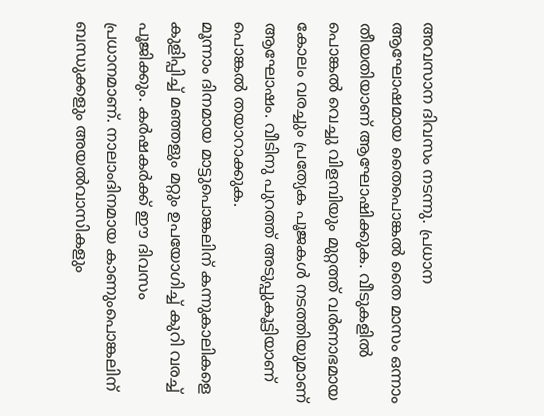അവസാന ദിവസം നടന്നു. പ്രധാന ആഘോഷമായ തൈപൊങ്കൽ തൈ മാസം ഒന്നാം തീയതിയാണ് ആഘോഷിക്കുക. വീടുകളിൽ പൊങ്കൽ വെച്ചു വിളമ്പിയും മുറ്റത്ത് വർണാഭമായ കോലം വരച്ചും പ്രത്യേക പൂജകൾ നടത്തിയുമാണ് ആഘോഷം. വീടിനു പുറത്ത് അടുപ്പുകൂട്ടിയാണ് പൊങ്കൽ തയാറാക്കുക.
മൂന്നാം ദിനമായ മാട്ടുപൊങ്കലിന് കന്നുകാലികളെ കുളിപ്പിച്ച് മഞ്ഞളും മറ്റും ഉപയോഗിച്ച് കുറി വരച്ച് പൂജിക്കും. കർഷകർക്ക് ഈ ദിവസം പ്രധാനമാണ്. നാലാംദിനമായ കാണുംപൊങ്കലിന് ബന്ധുക്കളും അയൽവാസികളും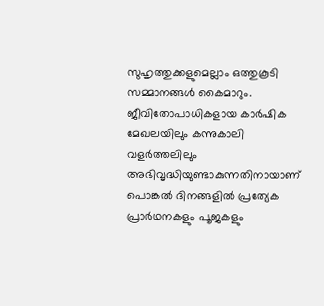സുഹൃത്തുക്കളുമെല്ലാം ഒത്തുകൂടി സമ്മാനങ്ങൾ കൈമാറും. ജീവിതോപാധികളായ കാർഷിക മേഖലയിലും കന്നുകാലി വളർത്തലിലും അഭിവൃദ്ധിയുണ്ടാകുന്നതിനായാണ് പൊങ്കൽ ദിനങ്ങളിൽ പ്രത്യേക പ്രാർഥനകളും പൂജകളും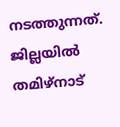നടത്തുന്നത്.
ജില്ലയിൽ തമിഴ്നാട്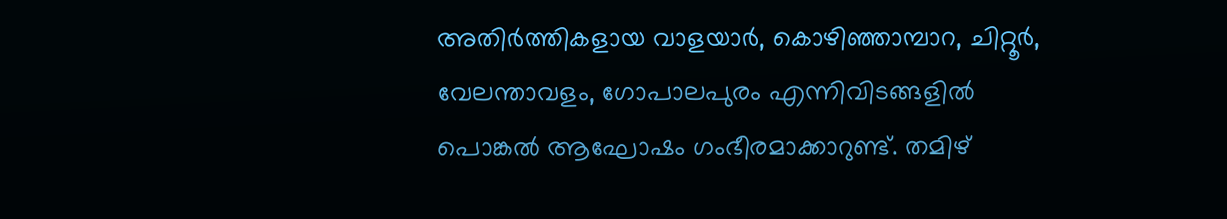അതിർത്തികളായ വാളയാർ, കൊഴിഞ്ഞാമ്പാറ, ചിറ്റൂർ, വേലന്താവളം, ഗോപാലപുരം എന്നിവിടങ്ങളിൽ പൊങ്കൽ ആഘോഷം ഗംഭീരമാക്കാറുണ്ട്. തമിഴ്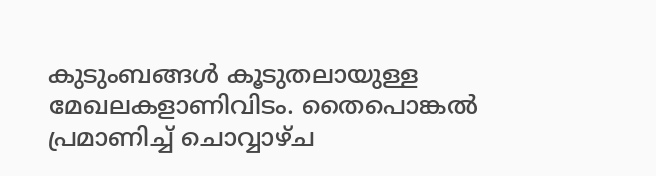കുടുംബങ്ങൾ കൂടുതലായുള്ള മേഖലകളാണിവിടം. തൈപൊങ്കൽ പ്രമാണിച്ച് ചൊവ്വാഴ്ച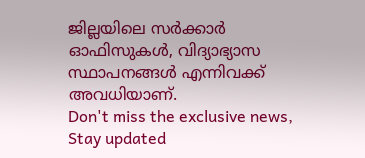ജില്ലയിലെ സർക്കാർ ഓഫിസുകൾ, വിദ്യാഭ്യാസ സ്ഥാപനങ്ങൾ എന്നിവക്ക് അവധിയാണ്.
Don't miss the exclusive news, Stay updated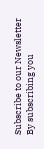Subscribe to our Newsletter
By subscribing you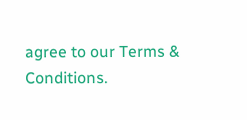agree to our Terms & Conditions.